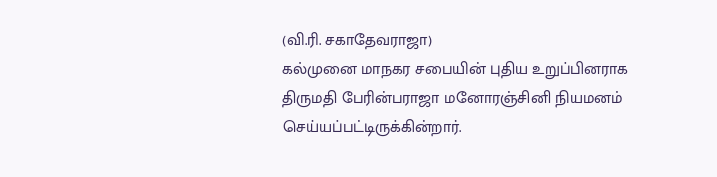(வி.ரி. சகாதேவராஜா)
கல்முனை மாநகர சபையின் புதிய உறுப்பினராக திருமதி பேரின்பராஜா மனோரஞ்சினி நியமனம் செய்யப்பட்டிருக்கின்றார்.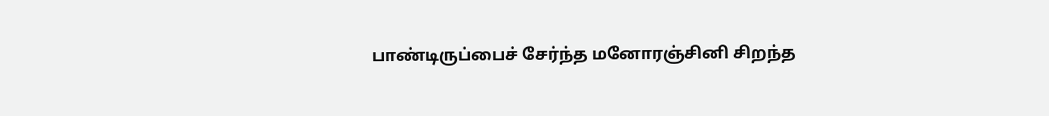பாண்டிருப்பைச் சேர்ந்த மனோரஞ்சினி சிறந்த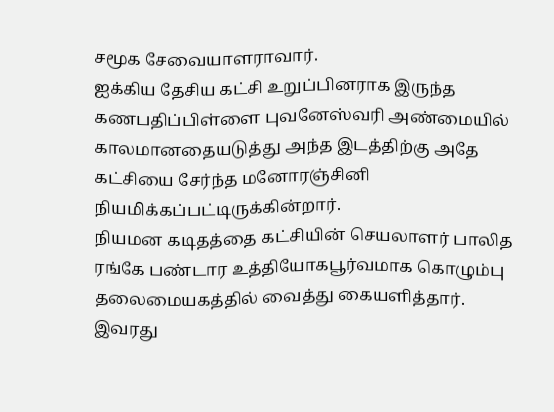சமூக சேவையாளராவார்.
ஐக்கிய தேசிய கட்சி உறுப்பினராக இருந்த கணபதிப்பிள்ளை புவனேஸ்வரி அண்மையில் காலமானதையடுத்து அந்த இடத்திற்கு அதே கட்சியை சேர்ந்த மனோரஞ்சினி நியமிக்கப்பட்டிருக்கின்றார்.
நியமன கடிதத்தை கட்சியின் செயலாளர் பாலித ரங்கே பண்டார உத்தியோகபூர்வமாக கொழும்பு தலைமையகத்தில் வைத்து கையளித்தார்.
இவரது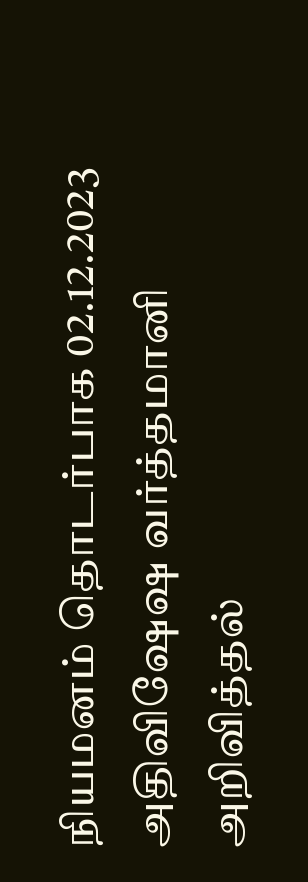நியமனம் தொடர்பாக 02.12.2023 அதிவிஷேஷ வர்த்தமானி அறிவித்தல்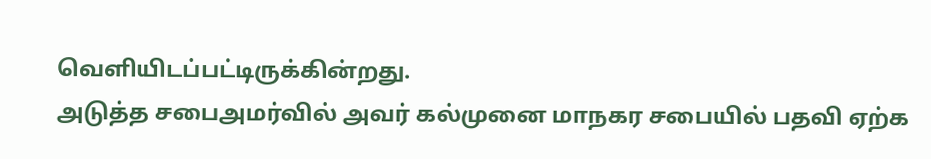வெளியிடப்பட்டிருக்கின்றது.
அடுத்த சபைஅமர்வில் அவர் கல்முனை மாநகர சபையில் பதவி ஏற்க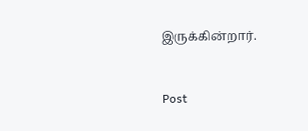இருக்கின்றார்.


Post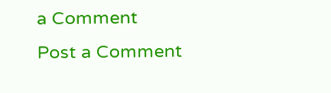a Comment
Post a Comment